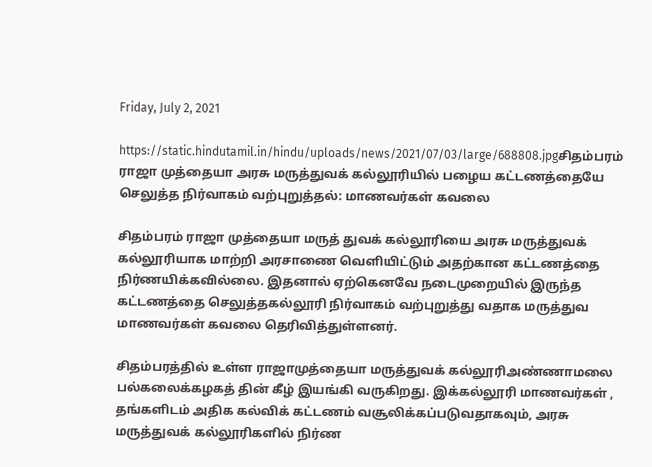Friday, July 2, 2021

https://static.hindutamil.in/hindu/uploads/news/2021/07/03/large/688808.jpgசிதம்பரம் ராஜா முத்தையா அரசு மருத்துவக் கல்லூரியில் பழைய கட்டணத்தையே செலுத்த நிர்வாகம் வற்புறுத்தல்: மாணவர்கள் கவலை

சிதம்பரம் ராஜா முத்தையா மருத் துவக் கல்லூரியை அரசு மருத்துவக் கல்லூரியாக மாற்றி அரசாணை வெளியிட்டும் அதற்கான கட்டணத்தை நிர்ணயிக்கவில்லை. இதனால் ஏற்கெனவே நடைமுறையில் இருந்த கட்டணத்தை செலுத்தகல்லூரி நிர்வாகம் வற்புறுத்து வதாக மருத்துவ மாணவர்கள் கவலை தெரிவித்துள்ளனர்.

சிதம்பரத்தில் உள்ள ராஜாமுத்தையா மருத்துவக் கல்லூரிஅண்ணாமலை பல்கலைக்கழகத் தின் கீழ் இயங்கி வருகிறது. இக்கல்லூரி மாணவர்கள் , தங்களிடம் அதிக கல்விக் கட்டணம் வசூலிக்கப்படுவதாகவும், அரசு மருத்துவக் கல்லூரிகளில் நிர்ண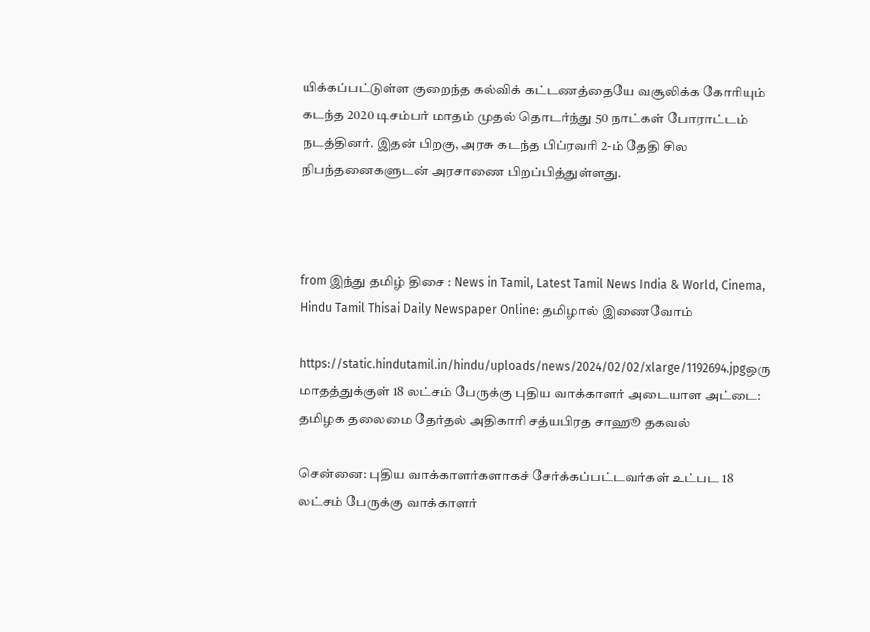யிக்கப்பட்டுள்ள குறைந்த கல்விக் கட்டணத்தையே வசூலிக்க கோரியும் கடந்த 2020 டிசம்பர் மாதம் முதல் தொடர்ந்து 50 நாட்கள் போராட்டம் நடத்தினர். இதன் பிறகு, அரசு கடந்த பிப்ரவரி 2-ம் தேதி சில நிபந்தனைகளுடன் அரசாணை பிறப்பித்துள்ளது.



from இந்து தமிழ் திசை : News in Tamil, Latest Tamil News India & World, Cinema, Hindu Tamil Thisai Daily Newspaper Online: தமிழால் இணைவோம்

https://static.hindutamil.in/hindu/uploads/news/2024/02/02/xlarge/1192694.jpgஒரு மாதத்துக்குள் 18 லட்சம் பேருக்கு புதிய வாக்காளர் அடையாள அட்டை: தமிழக தலைமை தேர்தல் அதிகாரி சத்யபிரத சாஹூ தகவல்

சென்னை: புதிய வாக்காளர்களாகச் சேர்க்கப்பட்டவர்கள் உட்பட 18 லட்சம் பேருக்கு வாக்காளர்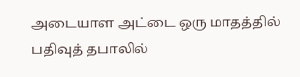அடையாள அட்டை ஒரு மாதத்தில் பதிவுத் தபாலில்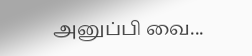அனுப்பி வை...